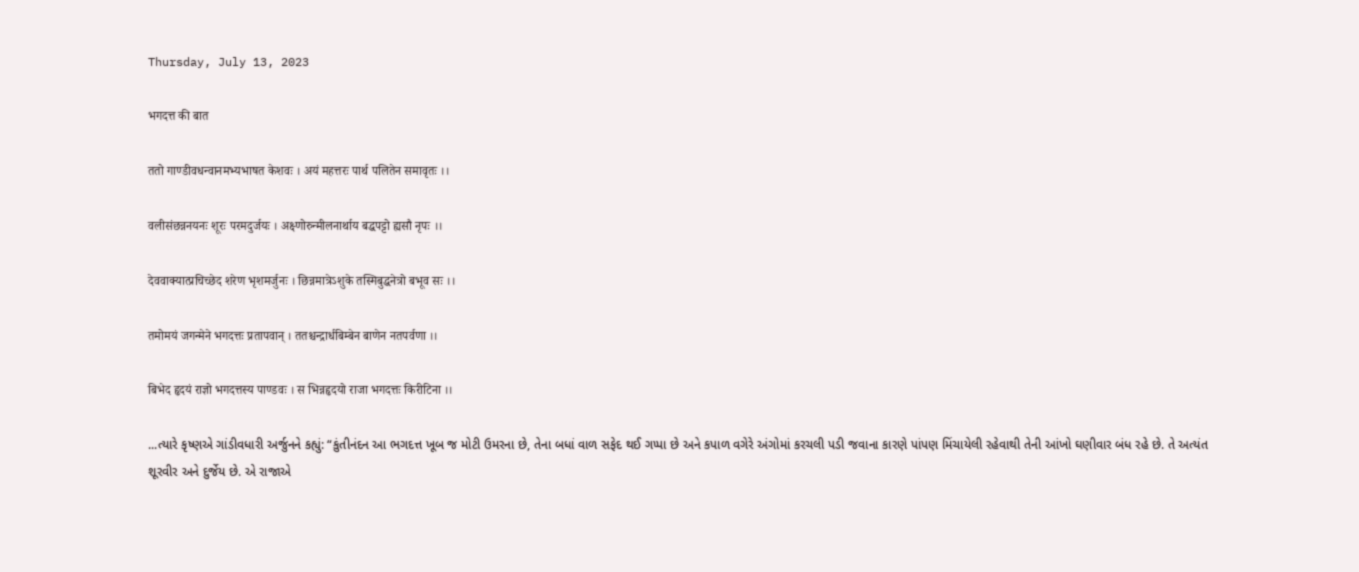Thursday, July 13, 2023

भगदत्त की बात

ततो गाण्डीवधन्वानमभ्यभाषत केशवः । अयं महत्तरः पार्थ पलितेन समावृतः ।।

वलीसंछन्ननयनः शूरः परमदुर्जयः । अक्ष्णोरुन्मीलनार्थाय बद्धपट्टो ह्यसौ नृपः ।।

देववाक्यात्प्रचिच्छेद शरेण भृशमर्जुनः । छिन्नमात्रेऽशुके तस्मिबुद्धनेत्रो बभूव सः ।।

तमोमयं जगन्मेने भगदत्तः प्रतापवान् । ततश्चन्द्रार्धबिम्बेन बाणेन नतपर्वणा ।।

बिभेद हृदयं राज्ञो भगदत्तस्य पाण्डवः । स भिन्नहृदयो राजा भगदत्तः किरीटिना ।।

...ત્યારે કૃષ્ણએ ગાંડીવધારી અર્જુનને કહ્યું: “કુંતીનંદન આ ભગદત્ત ખૂબ જ મોટી ઉમરના છે, તેના બધાં વાળ સફેદ થઈ ગપ્પા છે અને કપાળ વગેરે અંગોમાં કરચલી પડી જવાના કારણે પાંપણ મિંચાયેલી રહેવાથી તેની આંખો ઘણીવાર બંધ રહે છે. તે અત્યંત શૂરવીર અને દુર્જેય છે. એ રાજાએ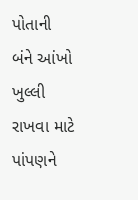પોતાની બંને આંખો ખુલ્લી રાખવા માટે પાંપણને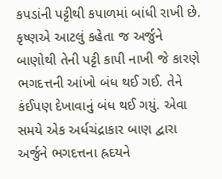કપડાંની પટ્ટીથી કપાળમાં બાંધી રાખી છે. કૃષ્ણએ આટલું કહેતા જ અર્જુને બાણોથી તેની પટ્ટી કાપી નાખી જે કારણે ભગદત્તની આંખો બંધ થઈ ગઈ. તેને કંઈપણ દેખાવાનું બંધ થઈ ગયું. એવા સમયે એક અર્ધચંદ્રાકાર બાણ દ્વારા અર્જુને ભગદત્તના હ્રદયને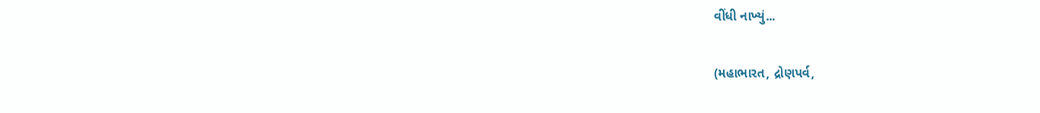વીંધી નાખ્યું...

(મહાભારત, દ્રોણપર્વ,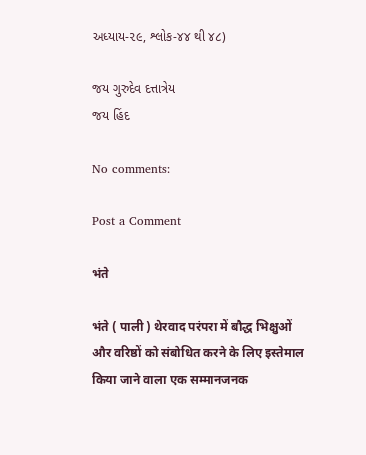અધ્યાય-૨૯, શ્લોક-૪૪ થી ૪૮)

જય ગુરુદેવ દત્તાત્રેય
જય હિંદ

No comments:

Post a Comment

भंते

भंते ( पाली ) थेरवाद परंपरा में बौद्ध भिक्षुओं और वरिष्ठों को संबोधित करने के लिए इस्तेमाल किया जाने वाला एक सम्मानजनक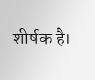शीर्षक है।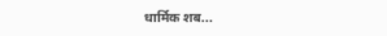धार्मिक शब...